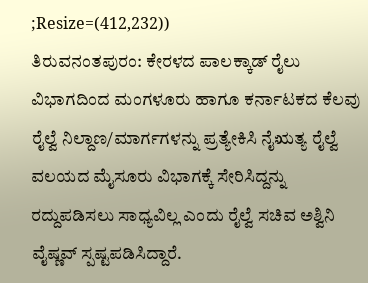;Resize=(412,232))
ತಿರುವನಂತಪುರಂ: ಕೇರಳದ ಪಾಲಕ್ಕಾಡ್ ರೈಲು ವಿಭಾಗದಿಂದ ಮಂಗಳೂರು ಹಾಗೂ ಕರ್ನಾಟಕದ ಕೆಲವು ರೈಲ್ವೆ ನಿಲ್ದಾಣ/ಮಾರ್ಗಗಳನ್ನು ಪ್ರತ್ಯೇಕಿಸಿ ನೈಋತ್ಯ ರೈಲ್ವೆ ವಲಯದ ಮೈಸೂರು ವಿಭಾಗಕ್ಕೆ ಸೇರಿಸಿದ್ದನ್ನು ರದ್ದುಪಡಿಸಲು ಸಾಧ್ಯವಿಲ್ಲ ಎಂದು ರೈಲ್ವೆ ಸಚಿವ ಅಶ್ವಿನಿ ವೈಷ್ಣವ್ ಸ್ಪಷ್ಟಪಡಿಸಿದ್ದಾರೆ.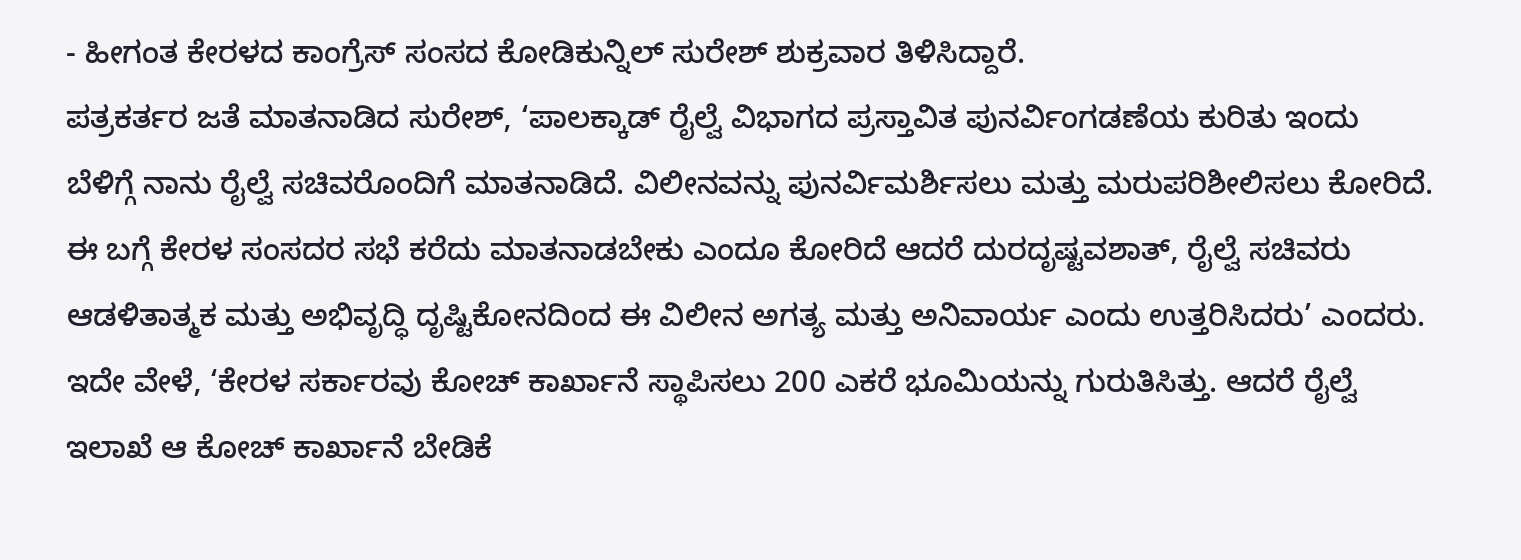- ಹೀಗಂತ ಕೇರಳದ ಕಾಂಗ್ರೆಸ್ ಸಂಸದ ಕೋಡಿಕುನ್ನಿಲ್ ಸುರೇಶ್ ಶುಕ್ರವಾರ ತಿಳಿಸಿದ್ದಾರೆ.
ಪತ್ರಕರ್ತರ ಜತೆ ಮಾತನಾಡಿದ ಸುರೇಶ್, ‘ಪಾಲಕ್ಕಾಡ್ ರೈಲ್ವೆ ವಿಭಾಗದ ಪ್ರಸ್ತಾವಿತ ಪುನರ್ವಿಂಗಡಣೆಯ ಕುರಿತು ಇಂದು ಬೆಳಿಗ್ಗೆ ನಾನು ರೈಲ್ವೆ ಸಚಿವರೊಂದಿಗೆ ಮಾತನಾಡಿದೆ. ವಿಲೀನವನ್ನು ಪುನರ್ವಿಮರ್ಶಿಸಲು ಮತ್ತು ಮರುಪರಿಶೀಲಿಸಲು ಕೋರಿದೆ. ಈ ಬಗ್ಗೆ ಕೇರಳ ಸಂಸದರ ಸಭೆ ಕರೆದು ಮಾತನಾಡಬೇಕು ಎಂದೂ ಕೋರಿದೆ ಆದರೆ ದುರದೃಷ್ಟವಶಾತ್, ರೈಲ್ವೆ ಸಚಿವರು ಆಡಳಿತಾತ್ಮಕ ಮತ್ತು ಅಭಿವೃದ್ಧಿ ದೃಷ್ಟಿಕೋನದಿಂದ ಈ ವಿಲೀನ ಅಗತ್ಯ ಮತ್ತು ಅನಿವಾರ್ಯ ಎಂದು ಉತ್ತರಿಸಿದರು’ ಎಂದರು.
ಇದೇ ವೇಳೆ, ‘ಕೇರಳ ಸರ್ಕಾರವು ಕೋಚ್ ಕಾರ್ಖಾನೆ ಸ್ಥಾಪಿಸಲು 200 ಎಕರೆ ಭೂಮಿಯನ್ನು ಗುರುತಿಸಿತ್ತು. ಆದರೆ ರೈಲ್ವೆ ಇಲಾಖೆ ಆ ಕೋಚ್ ಕಾರ್ಖಾನೆ ಬೇಡಿಕೆ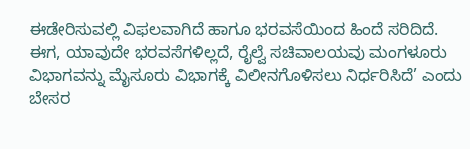ಈಡೇರಿಸುವಲ್ಲಿ ವಿಫಲವಾಗಿದೆ ಹಾಗೂ ಭರವಸೆಯಿಂದ ಹಿಂದೆ ಸರಿದಿದೆ. ಈಗ, ಯಾವುದೇ ಭರವಸೆಗಳಿಲ್ಲದೆ, ರೈಲ್ವೆ ಸಚಿವಾಲಯವು ಮಂಗಳೂರು ವಿಭಾಗವನ್ನು ಮೈಸೂರು ವಿಭಾಗಕ್ಕೆ ವಿಲೀನಗೊಳಿಸಲು ನಿರ್ಧರಿಸಿದೆ’ ಎಂದು ಬೇಸರ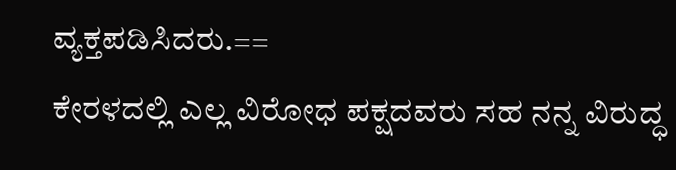ವ್ಯಕ್ತಪಡಿಸಿದರು.==
ಕೇರಳದಲ್ಲಿ ಎಲ್ಲ ವಿರೋಧ ಪಕ್ಷದವರು ಸಹ ನನ್ನ ವಿರುದ್ಧ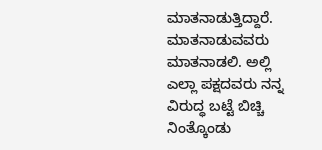ಮಾತನಾಡುತ್ತಿದ್ದಾರೆ. ಮಾತನಾಡುವವರು ಮಾತನಾಡಲಿ. ಅಲ್ಲಿ ಎಲ್ಲಾ ಪಕ್ಷದವರು ನನ್ನ ವಿರುದ್ಧ ಬಟ್ಟೆ ಬಿಚ್ಚಿ ನಿಂತ್ಕೊಂಡು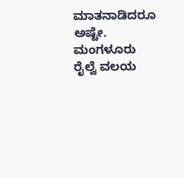ಮಾತನಾಡಿದರೂ ಅಷ್ಟೇ. ಮಂಗಳೂರು ರೈಲ್ವೆ ವಲಯ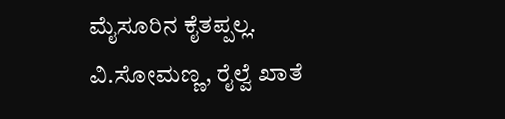ಮೈಸೂರಿನ ಕೈತಪ್ಪಲ್ಲ.
ವಿ.ಸೋಮಣ್ಣ, ರೈಲ್ವೆ ಖಾತೆ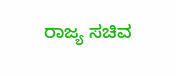ರಾಜ್ಯ ಸಚಿವ